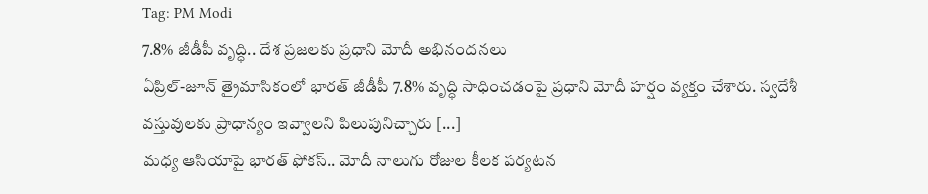Tag: PM Modi
7.8% జీడీపీ వృద్ధి.. దేశ ప్రజలకు ప్రధాని మోదీ అభినందనలు
ఏప్రిల్-జూన్ త్రైమాసికంలో భారత్ జీడీపీ 7.8% వృద్ధి సాధించడంపై ప్రధాని మోదీ హర్షం వ్యక్తం చేశారు. స్వదేశీ వస్తువులకు ప్రాధాన్యం ఇవ్వాలని పిలుపునిచ్చారు [...]
మధ్య ఆసియాపై భారత్ ఫోకస్.. మోదీ నాలుగు రోజుల కీలక పర్యటన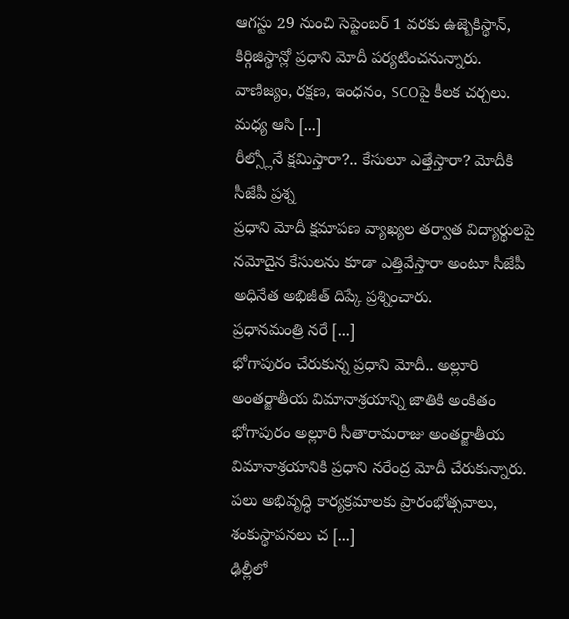ఆగస్టు 29 నుంచి సెప్టెంబర్ 1 వరకు ఉజ్బెకిస్థాన్, కిర్గిజిస్థాన్లో ప్రధాని మోదీ పర్యటించనున్నారు. వాణిజ్యం, రక్షణ, ఇంధనం, SCOపై కీలక చర్చలు.
మధ్య ఆసి [...]
రీల్స్లోనే క్షమిస్తారా?.. కేసులూ ఎత్తేస్తారా? మోదీకి సీజేపీ ప్రశ్న
ప్రధాని మోదీ క్షమాపణ వ్యాఖ్యల తర్వాత విద్యార్థులపై నమోదైన కేసులను కూడా ఎత్తివేస్తారా అంటూ సీజేపీ అధినేత అభిజీత్ దిప్కే ప్రశ్నించారు.
ప్రధానమంత్రి నరే [...]
భోగాపురం చేరుకున్న ప్రధాని మోదీ.. అల్లూరి అంతర్జాతీయ విమానాశ్రయాన్ని జాతికి అంకితం
భోగాపురం అల్లూరి సీతారామరాజు అంతర్జాతీయ విమానాశ్రయానికి ప్రధాని నరేంద్ర మోదీ చేరుకున్నారు. పలు అభివృద్ధి కార్యక్రమాలకు ప్రారంభోత్సవాలు, శంకుస్థాపనలు చ [...]
ఢిల్లీలో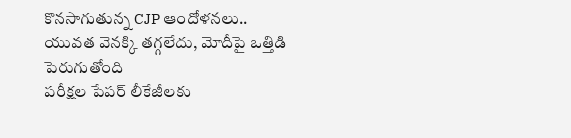కొనసాగుతున్న CJP ఆందోళనలు.. యువత వెనక్కి తగ్గలేదు, మోదీపై ఒత్తిడి పెరుగుతోంది
పరీక్షల పేపర్ లీకేజీలకు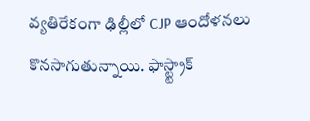వ్యతిరేకంగా ఢిల్లీలో CJP ఆందోళనలు కొనసాగుతున్నాయి. ఫాస్ట్ట్రాక్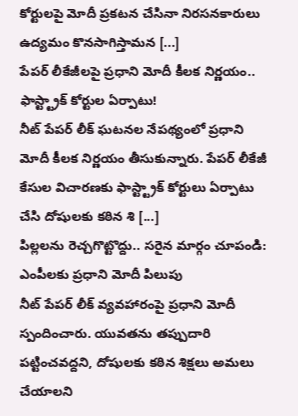కోర్టులపై మోదీ ప్రకటన చేసినా నిరసనకారులు ఉద్యమం కొనసాగిస్తామన [...]
పేపర్ లీకేజీలపై ప్రధాని మోదీ కీలక నిర్ణయం.. ఫాస్ట్ట్రాక్ కోర్టుల ఏర్పాటు!
నీట్ పేపర్ లీక్ ఘటనల నేపథ్యంలో ప్రధాని మోదీ కీలక నిర్ణయం తీసుకున్నారు. పేపర్ లీకేజీ కేసుల విచారణకు ఫాస్ట్ట్రాక్ కోర్టులు ఏర్పాటు చేసి దోషులకు కఠిన శి [...]
పిల్లలను రెచ్చగొట్టొద్దు.. సరైన మార్గం చూపండి: ఎంపీలకు ప్రధాని మోదీ పిలుపు
నీట్ పేపర్ లీక్ వ్యవహారంపై ప్రధాని మోదీ స్పందించారు. యువతను తప్పుదారి పట్టించవద్దని, దోషులకు కఠిన శిక్షలు అమలు చేయాలని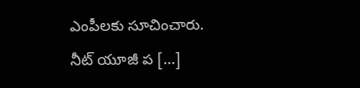ఎంపీలకు సూచించారు.
నీట్ యూజీ ప [...]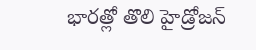భారత్లో తొలి హైడ్రోజన్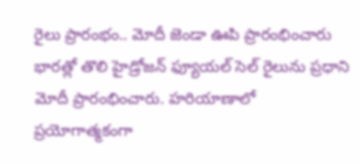రైలు ప్రారంభం.. మోదీ జెండా ఊపి ప్రారంభించారు
భారత్లో తొలి హైడ్రోజన్ ఫ్యూయల్ సెల్ రైలును ప్రధాని మోదీ ప్రారంభించారు. హరియాణాలో ప్రయోగాత్మకంగా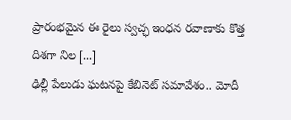ప్రారంభమైన ఈ రైలు స్వచ్ఛ ఇంధన రవాణాకు కొత్త దిశగా నిల [...]
ఢిల్లీ పేలుడు ఘటనపై కేబినెట్ సమావేశం.. మోదీ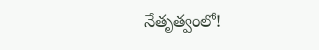నేతృత్వంలో!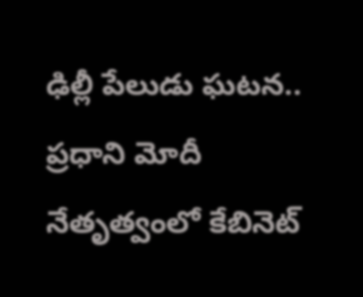ఢిల్లీ పేలుడు ఘటన.. ప్రధాని మోదీ నేతృత్వంలో కేబినెట్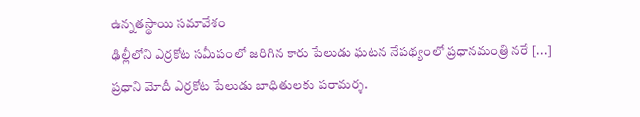ఉన్నతస్థాయి సమావేశం
ఢిల్లీలోని ఎర్రకోట సమీపంలో జరిగిన కారు పేలుడు ఘటన నేపథ్యంలో ప్రధానమంత్రి నరే [...]
ప్రధాని మోదీ ఎర్రకోట పేలుడు బాధితులకు పరామర్శ.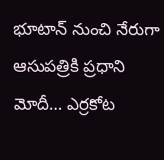భూటాన్ నుంచి నేరుగా ఆసుపత్రికి ప్రధాని మోదీ… ఎర్రకోట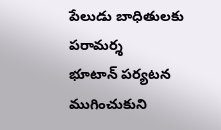పేలుడు బాధితులకు పరామర్శ
భూటాన్ పర్యటన ముగించుకుని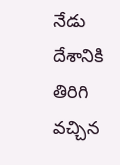నేడు దేశానికి తిరిగి వచ్చిన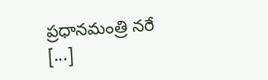ప్రధానమంత్రి నరే [...]